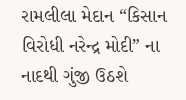રામલીલા મેદાન “કિસાન વિરોધી નરેન્દ્ર મોદી” ના નાદથી ગુંજી ઉઠશે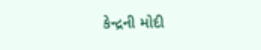કેન્દ્રની મોદી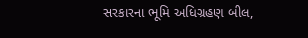સરકારના ભૂમિ અધિગ્રહણ બીલ,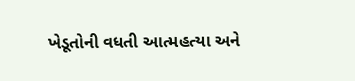ખેડૂતોની વધતી આત્મહત્યા અને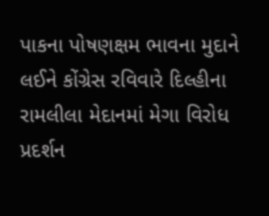પાકના પોષણક્ષમ ભાવના મુદાને લઈને કોંગ્રેસ રવિવારે દિલ્હીના રામલીલા મેદાનમાં મેગા વિરોધ પ્રદર્શન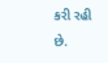કરી રહી છે.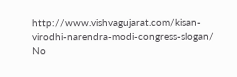http://www.vishvagujarat.com/kisan-virodhi-narendra-modi-congress-slogan/
No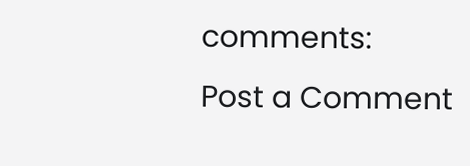comments:
Post a Comment